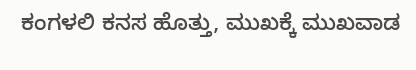ಕಂಗಳಲಿ ಕನಸ ಹೊತ್ತು, ಮುಖಕ್ಕೆ ಮುಖವಾಡ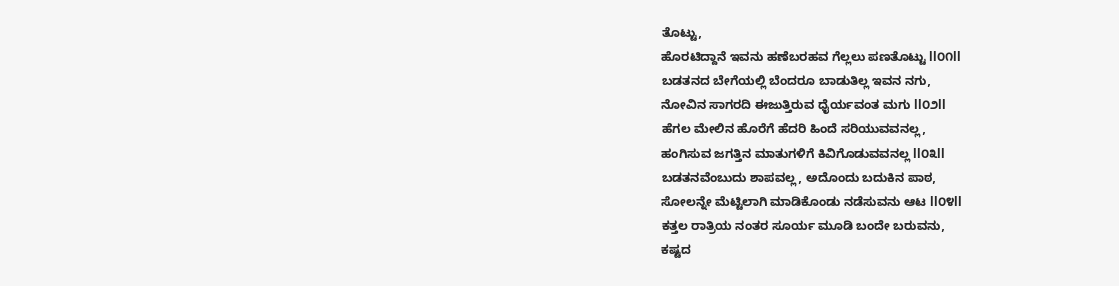ತೊಟ್ಟು,
ಹೊರಟಿದ್ದಾನೆ ಇವನು ಹಣೆಬರಹವ ಗೆಲ್ಲಲು ಪಣತೊಟ್ಟು ll೦೧ll
ಬಡತನದ ಬೇಗೆಯಲ್ಲಿ ಬೆಂದರೂ ಬಾಡುತಿಲ್ಲ ಇವನ ನಗು,
ನೋವಿನ ಸಾಗರದಿ ಈಜುತ್ತಿರುವ ಧೈರ್ಯವಂತ ಮಗು ll೦೨ll
ಹೆಗಲ ಮೇಲಿನ ಹೊರೆಗೆ ಹೆದರಿ ಹಿಂದೆ ಸರಿಯುವವನಲ್ಲ,
ಹಂಗಿಸುವ ಜಗತ್ತಿನ ಮಾತುಗಳಿಗೆ ಕಿವಿಗೊಡುವವನಲ್ಲ ll೦೩ll
ಬಡತನವೆಂಬುದು ಶಾಪವಲ್ಲ, ಅದೊಂದು ಬದುಕಿನ ಪಾಠ,
ಸೋಲನ್ನೇ ಮೆಟ್ಟಿಲಾಗಿ ಮಾಡಿಕೊಂಡು ನಡೆಸುವನು ಆಟ ll೦೪ll
ಕತ್ತಲ ರಾತ್ರಿಯ ನಂತರ ಸೂರ್ಯ ಮೂಡಿ ಬಂದೇ ಬರುವನು,
ಕಷ್ಟದ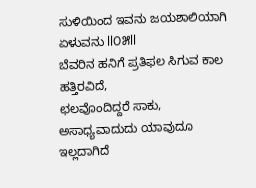ಸುಳಿಯಿಂದ ಇವನು ಜಯಶಾಲಿಯಾಗಿ ಏಳುವನು ll೦೫ll
ಬೆವರಿನ ಹನಿಗೆ ಪ್ರತಿಫಲ ಸಿಗುವ ಕಾಲ ಹತ್ತಿರವಿದೆ,
ಛಲವೊಂದಿದ್ದರೆ ಸಾಕು, ಅಸಾಧ್ಯವಾದುದು ಯಾವುದೂ ಇಲ್ಲದಾಗಿದೆ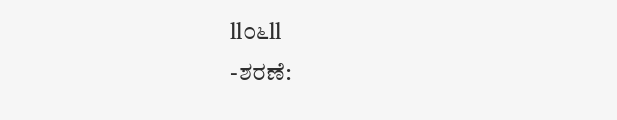ll೦೬ll
-ಶರಣೆ: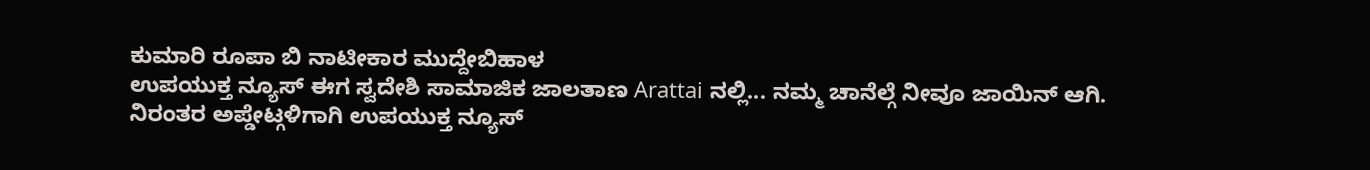ಕುಮಾರಿ ರೂಪಾ ಬಿ ನಾಟೀಕಾರ ಮುದ್ದೇಬಿಹಾಳ
ಉಪಯುಕ್ತ ನ್ಯೂಸ್ ಈಗ ಸ್ವದೇಶಿ ಸಾಮಾಜಿಕ ಜಾಲತಾಣ Arattai ನಲ್ಲಿ... ನಮ್ಮ ಚಾನೆಲ್ಗೆ ನೀವೂ ಜಾಯಿನ್ ಆಗಿ.
ನಿರಂತರ ಅಪ್ಡೇಟ್ಗಳಿಗಾಗಿ ಉಪಯುಕ್ತ ನ್ಯೂಸ್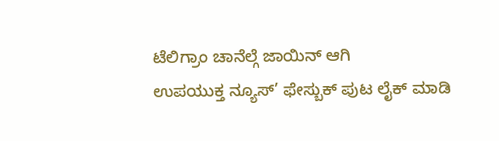ಟೆಲಿಗ್ರಾಂ ಚಾನೆಲ್ಗೆ ಜಾಯಿನ್ ಆಗಿ
ಉಪಯುಕ್ತ ನ್ಯೂಸ್’ ಫೇಸ್ಬುಕ್ ಪುಟ ಲೈಕ್ ಮಾಡಿ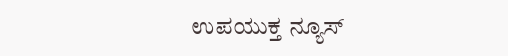ಉಪಯುಕ್ತ ನ್ಯೂಸ್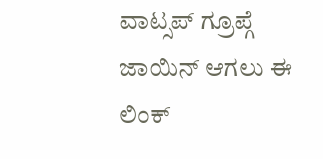ವಾಟ್ಸಪ್ ಗ್ರೂಪ್ಗೆ ಜಾಯಿನ್ ಆಗಲು ಈ ಲಿಂಕ್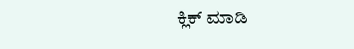ಕ್ಲಿಕ್ ಮಾಡಿ